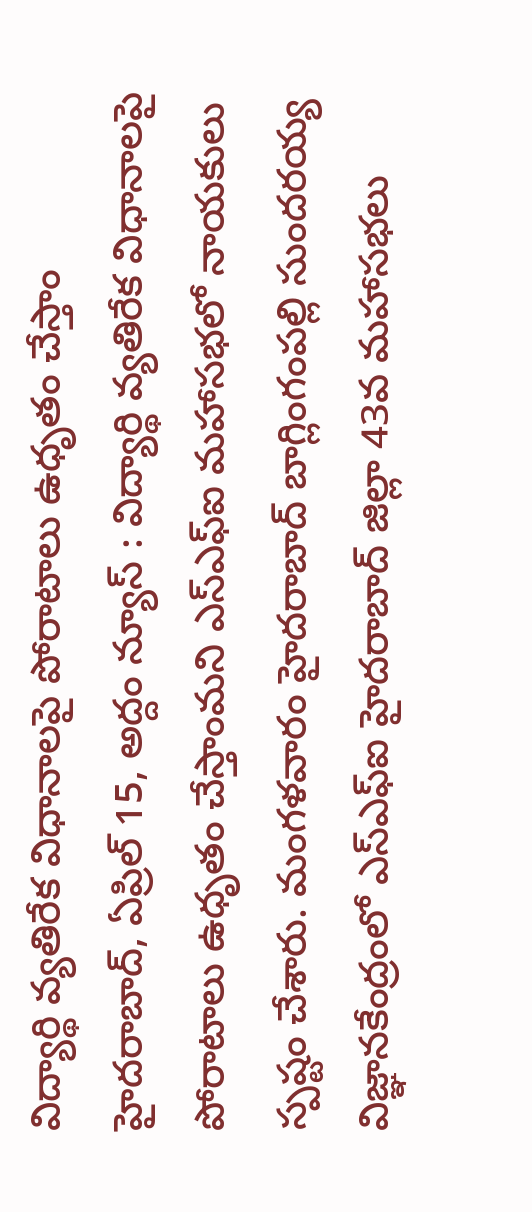విద్యార్థి వ్యతిరేక విధానాలపై పోరాటాలు ఉధృతం చేస్తాం
హైదరాబాద్, ఏప్రిల్ 15, అద్దం న్యూస్ : విద్యార్థి వ్యతిరేక విధానాలపై పోరాటాలు ఉధృతం చేస్తాంమని ఎస్ఎఫ్ఐ మహాసభలో నాయకులు స్పష్టం చేశారు. మంగళవారం హైదరాబాద్ బాగ్లింగంపల్లి సుందరయ్య విజ్ఞానకేంద్రంలో ఎస్ఎఫ్ఐ హైదరాబాద్ జిల్లా 43వ మహాసభలు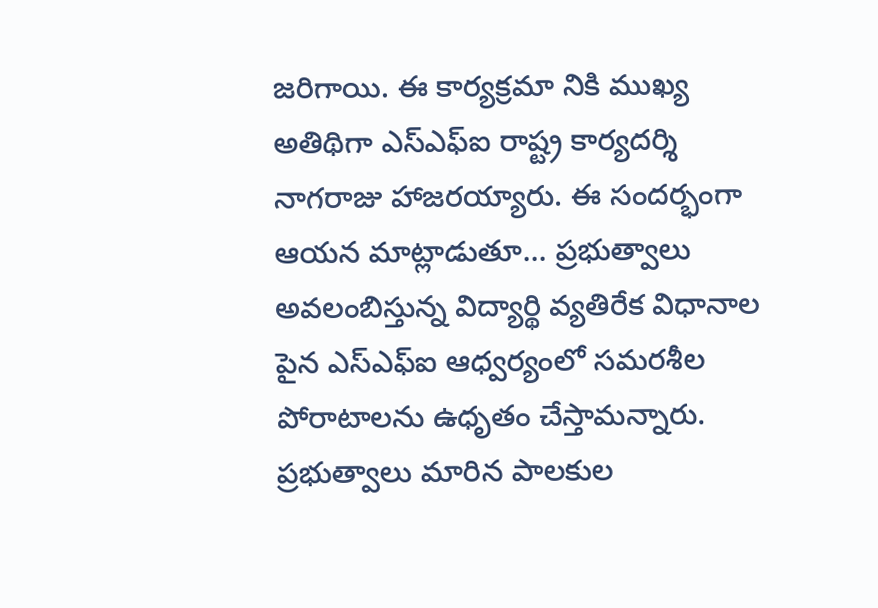జరిగాయి. ఈ కార్యక్రమా నికి ముఖ్య అతిథిగా ఎస్ఎఫ్ఐ రాష్ట్ర కార్యదర్శి నాగరాజు హాజరయ్యారు. ఈ సందర్భంగా ఆయన మాట్లాడుతూ... ప్రభుత్వాలు అవలంబిస్తున్న విద్యార్థి వ్యతిరేక విధానాల పైన ఎస్ఎఫ్ఐ ఆధ్వర్యంలో సమరశీల పోరాటాలను ఉధృతం చేస్తామన్నారు. ప్రభుత్వాలు మారిన పాలకుల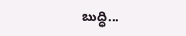బుద్ధి...